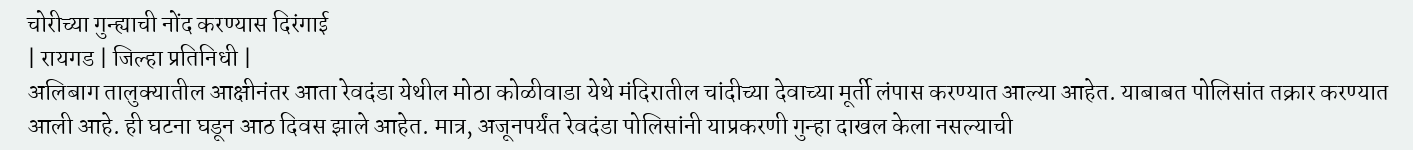चोरीच्या गुन्ह्याची नोंद करण्यास दिरंगाई
| रायगड | जिल्हा प्रतिनिधी |
अलिबाग तालुक्यातील आक्षीनंतर आता रेवदंडा येथील मोठा कोळीवाडा येथे मंदिरातील चांदीच्या देवाच्या मूर्ती लंपास करण्यात आल्या आहेत. याबाबत पोलिसांत तक्रार करण्यात आली आहे. ही घटना घडून आठ दिवस झाले आहेत. मात्र, अजूनपर्यंत रेवदंडा पोलिसांनी याप्रकरणी गुन्हा दाखल केला नसल्याची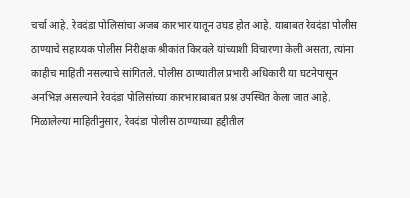चर्चा आहे. रेवदंडा पोलिसांचा अजब कारभार यातून उघड होत आहे. याबाबत रेवदंडा पोलीस ठाण्याचे सहाय्यक पोलीस निरीक्षक श्रीकांत किरवले यांच्याशी विचारणा केली असता, त्यांना काहीच माहिती नसल्याचे सांगितले. पोलीस ठाण्यातील प्रभारी अधिकारी या घटनेपासून अनभिज्ञ असल्याने रेवदंडा पोलिसांच्या कारभाराबाबत प्रश्न उपस्थित केला जात आहे.
मिळालेल्या माहितीनुसार, रेवदंडा पोलीस ठाण्याच्या हद्दीतील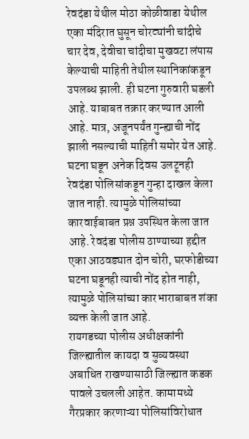रेवदंडा येथील मोठा कोळीवाडा येथील एका मंदिरात घुसून चोरट्यांनी चांदीचे चार देव, देवीचा चांदीचा मुखवटा लंपास केल्याची माहिती तेथील स्थानिकांकडून उपलब्ध झाली. ही घटना गुरुवारी घडली आहे. याबाबत तक्रार करण्यात आली आहे. मात्र, अजूनपर्यंत गुन्ह्याची नोंद झाली नसल्याची माहिती समोर येत आहे. घटना घडून अनेक दिवस उलटूनही रेवदंडा पोलिसांकडून गुन्हा दाखल केला जात नाही. त्यामुळे पोलिसांच्या कारवाईबाबत प्रश्न उपस्थित केला जात आहे. रेवदंडा पोलीस ठाण्याच्या हद्दीत एका आठवड्यात दोन चोरी, घरफोडीच्या घटना घडूनही त्याची नोंद होत नाही, त्यामुळे पोलिसांच्या कारभाराबाबत शंका व्यक्त केली जात आहे.
रायगडच्या पोलीस अधीक्षकांनी जिल्ह्यातील कायदा व सुव्यवस्था अबाधित राखण्यासाठी जिल्ह्यात कडक पावले उचलली आहेत. कामामध्ये गैरप्रकार करणाऱ्या पोलिसांविरोधात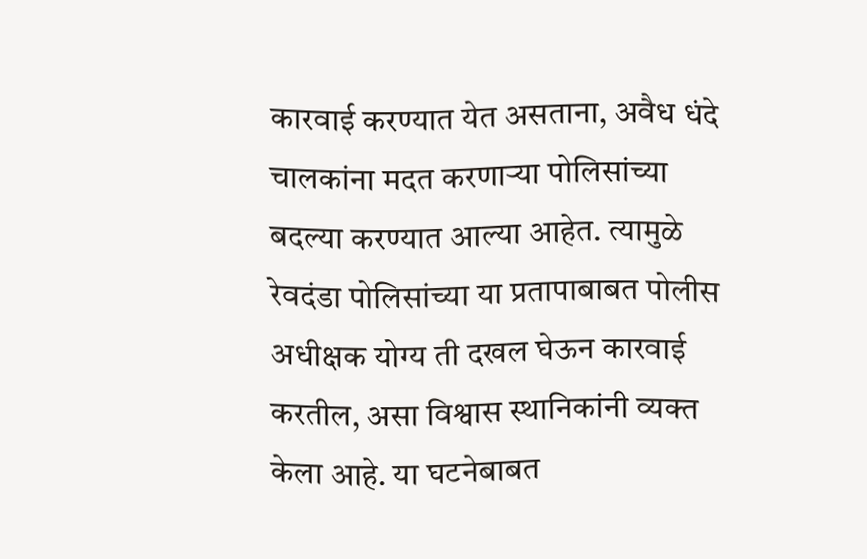कारवाई करण्यात येत असताना, अवैध धंदे चालकांना मदत करणाऱ्या पोलिसांच्या बदल्या करण्यात आल्या आहेत. त्यामुळे रेवदंडा पोलिसांच्या या प्रतापाबाबत पोलीस अधीक्षक योग्य ती दखल घेऊन कारवाई करतील, असा विश्वास स्थानिकांनी व्यक्त केला आहे. या घटनेबाबत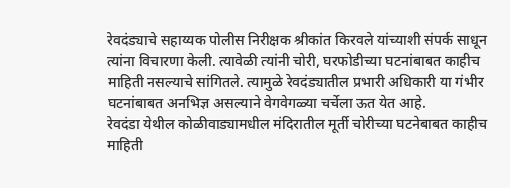रेवदंड्याचे सहाय्यक पोलीस निरीक्षक श्रीकांत किरवले यांच्याशी संपर्क साधून त्यांना विचारणा केली. त्यावेळी त्यांनी चोरी, घरफोडीच्या घटनांबाबत काहीच माहिती नसल्याचे सांगितले. त्यामुळे रेवदंड्यातील प्रभारी अधिकारी या गंभीर घटनांबाबत अनभिज्ञ असल्याने वेगवेगळ्या चर्चेला ऊत येत आहे.
रेवदंडा येथील कोळीवाड्यामधील मंदिरातील मूर्ती चोरीच्या घटनेबाबत काहीच माहिती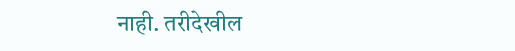नाही. तरीदेखील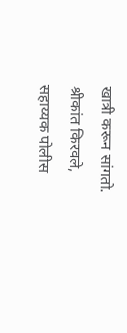खात्री करून सांगतो.
श्रीकांत किरवले,
सहाय्यक पोलीस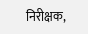निरीक्षक,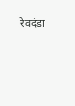रेवदंडा